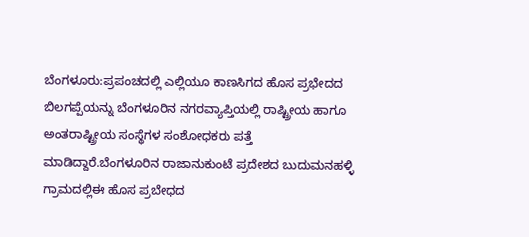ಬೆಂಗಳೂರು:ಪ್ರಪಂಚದಲ್ಲಿ ಎಲ್ಲಿಯೂ ಕಾಣಸಿಗದ ಹೊಸ ಪ್ರಭೇದದ ಬಿಲಗಪ್ಪೆಯನ್ನು ಬೆಂಗಳೂರಿನ ನಗರವ್ಯಾಪ್ತಿಯಲ್ಲಿ ರಾಷ್ಟ್ರೀಯ ಹಾಗೂ ಅಂತರಾಷ್ಟ್ರೀಯ ಸಂಸ್ಥೆಗಳ ಸಂಶೋಧಕರು ಪತ್ತೆ ಮಾಡಿದ್ದಾರೆ.ಬೆಂಗಳೂರಿನ ರಾಜಾನುಕುಂಟೆ ಪ್ರದೇಶದ ಬುದುಮನಹಳ್ಳಿ ಗ್ರಾಮದಲ್ಲಿಈ ಹೊಸ ಪ್ರಬೇಧದ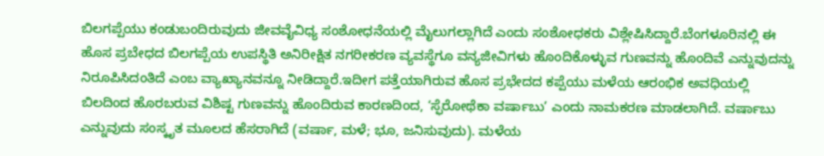ಬಿಲಗಪ್ಪೆಯು ಕಂಡುಬಂದಿರುವುದು ಜೀವವೈವಿಧ್ಯ ಸಂಶೋಧನೆಯಲ್ಲಿ ಮೈಲುಗಲ್ಲಾಗಿದೆ ಎಂದು ಸಂಶೋಧಕರು ವಿಶ್ಲೇಷಿಸಿದ್ದಾರೆ.ಬೆಂಗಳೂರಿನಲ್ಲಿ ಈ ಹೊಸ ಪ್ರಬೇಧದ ಬಿಲಗಪ್ಪೆಯ ಉಪಸ್ಥಿತಿ ಅನಿರೀಕ್ಷಿತ ನಗರೀಕರಣ ವ್ಯವಸ್ಥೆಗೂ ವನ್ಯಜೀವಿಗಳು ಹೊಂದಿಕೊಳ್ಳುವ ಗುಣವನ್ನು ಹೊಂದಿವೆ ಎನ್ನುವುದನ್ನು ನಿರೂಪಿಸಿದಂತಿದೆ ಎಂಬ ವ್ಯಾಖ್ಯಾನವನ್ನೂ ನೀಡಿದ್ದಾರೆ.ಇದೀಗ ಪತ್ತೆಯಾಗಿರುವ ಹೊಸ ಪ್ರಭೇದದ ಕಪ್ಪೆಯು ಮಳೆಯ ಆರಂಭಿಕ ಅವಧಿಯಲ್ಲಿ ಬಿಲದಿಂದ ಹೊರಬರುವ ವಿಶಿಷ್ಟ ಗುಣವನ್ನು ಹೊಂದಿರುವ ಕಾರಣದಿಂದ, ‘ಸ್ಫೆರೋಥೆಕಾ ವರ್ಷಾಬು’ ಎಂದು ನಾಮಕರಣ ಮಾಡಲಾಗಿದೆ. ವರ್ಷಾಬು ಎನ್ನುವುದು ಸಂಸ್ಕೃತ ಮೂಲದ ಹೆಸರಾಗಿದೆ (ವರ್ಷಾ, ಮಳೆ; ಭೂ, ಜನಿಸುವುದು). ಮಳೆಯ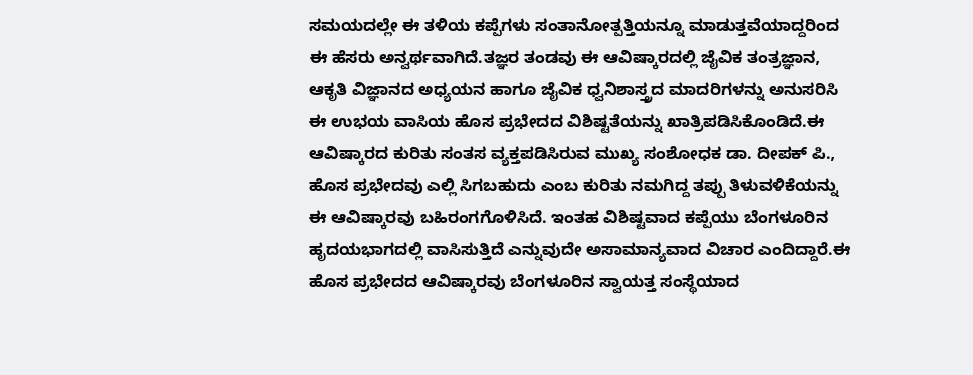ಸಮಯದಲ್ಲೇ ಈ ತಳಿಯ ಕಪ್ಪೆಗಳು ಸಂತಾನೋತ್ಪತ್ತಿಯನ್ನೂ ಮಾಡುತ್ತವೆಯಾದ್ದರಿಂದ ಈ ಹೆಸರು ಅನ್ವರ್ಥವಾಗಿದೆ.ತಜ್ಞರ ತಂಡವು ಈ ಆವಿಷ್ಕಾರದಲ್ಲಿ ಜೈವಿಕ ತಂತ್ರಜ್ಞಾನ, ಆಕೃತಿ ವಿಜ್ಞಾನದ ಅಧ್ಯಯನ ಹಾಗೂ ಜೈವಿಕ ಧ್ವನಿಶಾಸ್ತ್ರದ ಮಾದರಿಗಳನ್ನು ಅನುಸರಿಸಿ ಈ ಉಭಯ ವಾಸಿಯ ಹೊಸ ಪ್ರಭೇದದ ವಿಶಿಷ್ಟತೆಯನ್ನು ಖಾತ್ರಿಪಡಿಸಿಕೊಂಡಿದೆ.ಈ ಆವಿಷ್ಕಾರದ ಕುರಿತು ಸಂತಸ ವ್ಯಕ್ತಪಡಿಸಿರುವ ಮುಖ್ಯ ಸಂಶೋಧಕ ಡಾ. ದೀಪಕ್ ಪಿ., ಹೊಸ ಪ್ರಭೇದವು ಎಲ್ಲಿ ಸಿಗಬಹುದು ಎಂಬ ಕುರಿತು ನಮಗಿದ್ದ ತಪ್ಪು ತಿಳುವಳಿಕೆಯನ್ನು ಈ ಆವಿಷ್ಕಾರವು ಬಹಿರಂಗಗೊಳಿಸಿದೆ. ಇಂತಹ ವಿಶಿಷ್ಟವಾದ ಕಪ್ಪೆಯು ಬೆಂಗಳೂರಿನ ಹೃದಯಭಾಗದಲ್ಲಿ ವಾಸಿಸುತ್ತಿದೆ ಎನ್ನುವುದೇ ಅಸಾಮಾನ್ಯವಾದ ವಿಚಾರ ಎಂದಿದ್ದಾರೆ.ಈ ಹೊಸ ಪ್ರಭೇದದ ಆವಿಷ್ಕಾರವು ಬೆಂಗಳೂರಿನ ಸ್ವಾಯತ್ತ ಸಂಸ್ಥೆಯಾದ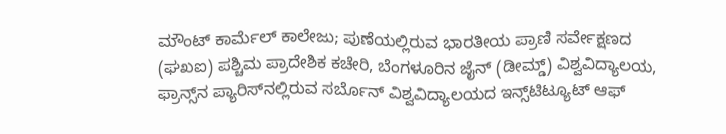ಮೌಂಟ್ ಕಾರ್ಮೆಲ್ ಕಾಲೇಜು; ಪುಣೆಯಲ್ಲಿರುವ ಭಾರತೀಯ ಪ್ರಾಣಿ ಸರ್ವೇಕ್ಷಣದ (ಘಖಐ) ಪಶ್ಚಿಮ ಪ್ರಾದೇಶಿಕ ಕಚೇರಿ, ಬೆಂಗಳೂರಿನ ಜೈನ್ (ಡೀಮ್ಡ್) ವಿಶ್ವವಿದ್ಯಾಲಯ, ಫ್ರಾನ್ಸ್‌ನ ಪ್ಯಾರಿಸ್‌ನಲ್ಲಿರುವ ಸರ್ಬೊನ್ ವಿಶ್ವವಿದ್ಯಾಲಯದ ಇನ್ಸ್‌ಟಿಟ್ಯೂಟ್ ಆಫ್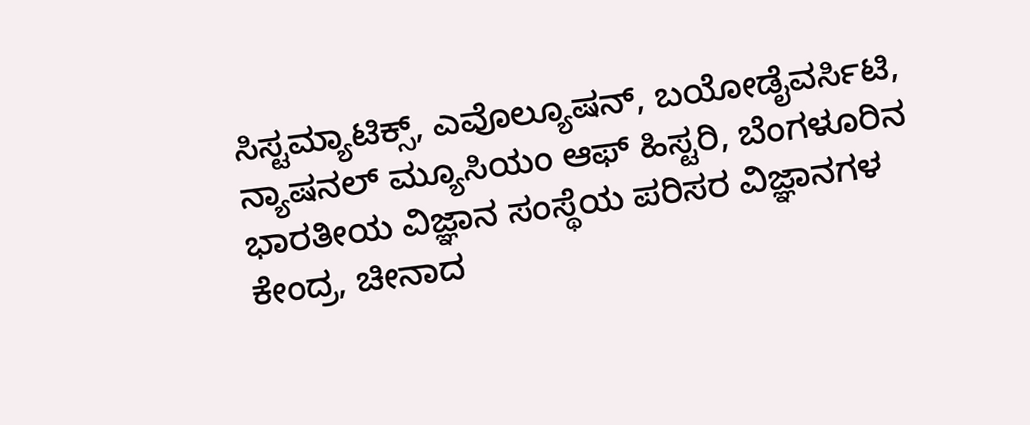ಸಿಸ್ಟಮ್ಯಾಟಿಕ್ಸ್, ಎವೊಲ್ಯೂಷನ್, ಬಯೋಡೈವರ್ಸಿಟಿ, ನ್ಯಾಷನಲ್ ಮ್ಯೂಸಿಯಂ ಆಫ್ ಹಿಸ್ಟರಿ, ಬೆಂಗಳೂರಿನ ಭಾರತೀಯ ವಿಜ್ಞಾನ ಸಂಸ್ಥೆಯ ಪರಿಸರ ವಿಜ್ಞಾನಗಳ ಕೇಂದ್ರ, ಚೀನಾದ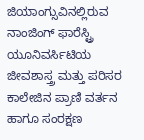ಜಿಯಾಂಗ್ಸುವಿನಲ್ಲಿರುವ ನಾಂಜಿಂಗ್ ಫಾರೆಸ್ಟ್ರಿ ಯೂನಿವರ್ಸಿಟಿಯ ಜೀವಶಾಸ್ತ್ರ ಮತ್ತು ಪರಿಸರ ಕಾಲೇಜಿನ ಪ್ರಾಣಿ ವರ್ತನ ಹಾಗೂ ಸಂರಕ್ಷಣ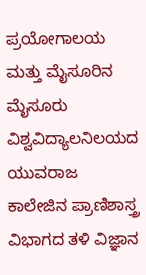ಪ್ರಯೋಗಾಲಯ ಮತ್ತು ಮೈಸೂರಿನ ಮೈಸೂರು ವಿಶ್ವವಿದ್ಯಾಲನಿಲಯದ ಯುವರಾಜ ಕಾಲೇಜಿನ ಪ್ರಾಣಿಶಾಸ್ತ್ರ ವಿಭಾಗದ ತಳಿ ವಿಜ್ಞಾನ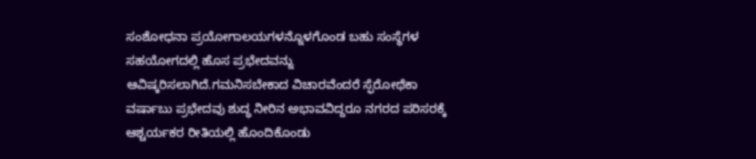ಸಂಶೋಧನಾ ಪ್ರಯೋಗಾಲಯಗಳನ್ನೊಳಗೊಂಡ ಬಹು ಸಂಸ್ಥೆಗಳ ಸಹಯೋಗದಲ್ಲಿ ಹೊಸ ಪ್ರಭೇದವನ್ನು ಆವಿಷ್ಕರಿಸಲಾಗಿದೆ.ಗಮನಿಸಬೇಕಾದ ವಿಚಾರವೆಂದರೆ ಸ್ಫೆರೋಥೆಕಾ ವರ್ಷಾಬು ಪ್ರಭೇದವು ಶುದ್ಧ ನೀರಿನ ಅಭಾವವಿದ್ದರೂ ನಗರದ ಪರಿಸರಕ್ಕೆ ಆಶ್ಚರ್ಯಕರ ರೀತಿಯಲ್ಲಿ ಹೊಂದಿಕೊಂಡು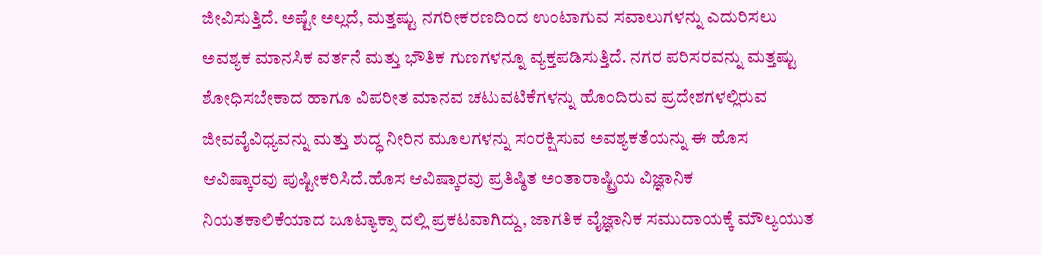ಜೀವಿಸುತ್ತಿದೆ. ಅಷ್ಟೇ ಅಲ್ಲದೆ, ಮತ್ತಷ್ಟು ನಗರೀಕರಣದಿಂದ ಉಂಟಾಗುವ ಸವಾಲುಗಳನ್ನು ಎದುರಿಸಲು ಅವಶ್ಯಕ ಮಾನಸಿಕ ವರ್ತನೆ ಮತ್ತು ಭೌತಿಕ ಗುಣಗಳನ್ನೂ ವ್ಯಕ್ತಪಡಿಸುತ್ತಿದೆ. ನಗರ ಪರಿಸರವನ್ನು ಮತ್ತಷ್ಟು ಶೋಧಿಸಬೇಕಾದ ಹಾಗೂ ವಿಪರೀತ ಮಾನವ ಚಟುವಟಿಕೆಗಳನ್ನು ಹೊಂದಿರುವ ಪ್ರದೇಶಗಳಲ್ಲಿರುವ ಜೀವವೈವಿಧ್ಯವನ್ನು ಮತ್ತು ಶುದ್ಧ ನೀರಿನ ಮೂಲಗಳನ್ನು ಸಂರಕ್ಷಿಸುವ ಅವಶ್ಯಕತೆಯನ್ನು ಈ ಹೊಸ ಆವಿಷ್ಕಾರವು ಪುಷ್ಟೀಕರಿಸಿದೆ.ಹೊಸ ಆವಿಷ್ಕಾರವು ಪ್ರತಿಷ್ಠಿತ ಅಂತಾರಾಷ್ಟ್ರಿಯ ವಿಜ್ಞಾನಿಕ ನಿಯತಕಾಲಿಕೆಯಾದ ಜೂಟ್ಯಾಕ್ಸಾ ದಲ್ಲಿ ಪ್ರಕಟವಾಗಿದ್ದು, ಜಾಗತಿಕ ವೈಜ್ಞಾನಿಕ ಸಮುದಾಯಕ್ಕೆ ಮೌಲ್ಯಯುತ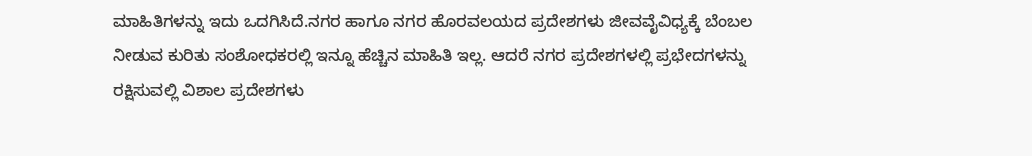ಮಾಹಿತಿಗಳನ್ನು ಇದು ಒದಗಿಸಿದೆ.ನಗರ ಹಾಗೂ ನಗರ ಹೊರವಲಯದ ಪ್ರದೇಶಗಳು ಜೀವವೈವಿಧ್ಯಕ್ಕೆ ಬೆಂಬಲ ನೀಡುವ ಕುರಿತು ಸಂಶೋಧಕರಲ್ಲಿ ಇನ್ನೂ ಹೆಚ್ಚಿನ ಮಾಹಿತಿ ಇಲ್ಲ. ಆದರೆ ನಗರ ಪ್ರದೇಶಗಳಲ್ಲಿ ಪ್ರಭೇದಗಳನ್ನು ರಕ್ಷಿಸುವಲ್ಲಿ ವಿಶಾಲ ಪ್ರದೇಶಗಳು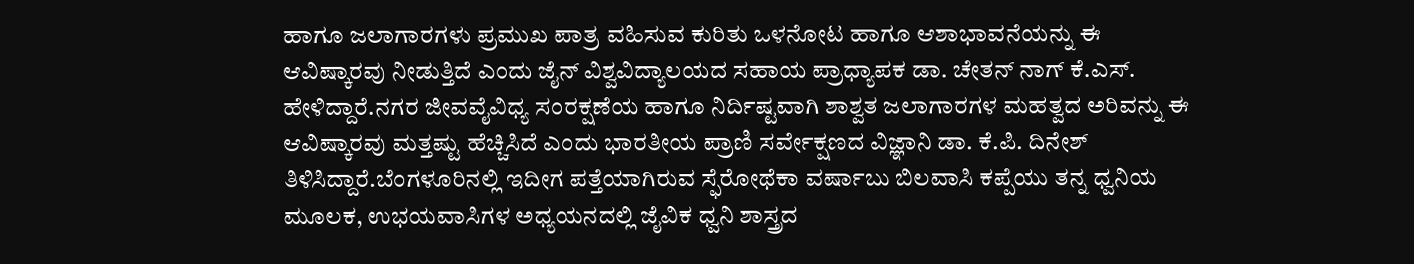ಹಾಗೂ ಜಲಾಗಾರಗಳು ಪ್ರಮುಖ ಪಾತ್ರ ವಹಿಸುವ ಕುರಿತು ಒಳನೋಟ ಹಾಗೂ ಆಶಾಭಾವನೆಯನ್ನು ಈ ಆವಿಷ್ಕಾರವು ನೀಡುತ್ತಿದೆ ಎಂದು ಜೈನ್ ವಿಶ್ವವಿದ್ಯಾಲಯದ ಸಹಾಯ ಪ್ರಾಧ್ಯಾಪಕ ಡಾ. ಚೇತನ್ ನಾಗ್ ಕೆ.ಎಸ್. ಹೇಳಿದ್ದಾರೆ.ನಗರ ಜೀವವೈವಿಧ್ಯ ಸಂರಕ್ಷಣೆಯ ಹಾಗೂ ನಿರ್ದಿಷ್ಟವಾಗಿ ಶಾಶ್ವತ ಜಲಾಗಾರಗಳ ಮಹತ್ವದ ಅರಿವನ್ನು ಈ ಆವಿಷ್ಕಾರವು ಮತ್ತಷ್ಟು ಹೆಚ್ಚಿಸಿದೆ ಎಂದು ಭಾರತೀಯ ಪ್ರಾಣಿ ಸರ್ವೇಕ್ಷಣದ ವಿಜ್ಞಾನಿ ಡಾ. ಕೆ.ಪಿ. ದಿನೇಶ್ ತಿಳಿಸಿದ್ದಾರೆ.ಬೆಂಗಳೂರಿನಲ್ಲಿ ಇದೀಗ ಪತ್ತೆಯಾಗಿರುವ ಸ್ಫೆರೋಥೆಕಾ ವರ್ಷಾಬು ಬಿಲವಾಸಿ ಕಪ್ಪೆಯು ತನ್ನ ಧ್ವನಿಯ ಮೂಲಕ, ಉಭಯವಾಸಿಗಳ ಅಧ್ಯಯನದಲ್ಲಿ ಜೈವಿಕ ಧ್ವನಿ ಶಾಸ್ತ್ರದ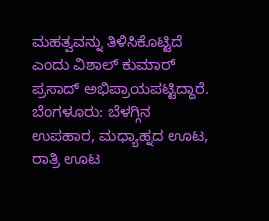ಮಹತ್ವವನ್ನು ತಿಳಿಸಿಕೊಟ್ಟಿದೆ ಎಂದು ವಿಶಾಲ್ ಕುಮಾರ್ ಪ್ರಸಾದ್ ಅಭಿಪ್ರಾಯಪಟ್ಟಿದ್ದಾರೆ.
ಬೆಂಗಳೂರು: ಬೆಳಗ್ಗಿನ ಉಪಹಾರ, ಮಧ್ಯಾಹ್ನದ ಊಟ, ರಾತ್ರಿ ಊಟ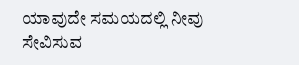ಯಾವುದೇ ಸಮಯದಲ್ಲಿ ನೀವು ಸೇವಿಸುವ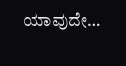ಯಾವುದೇ…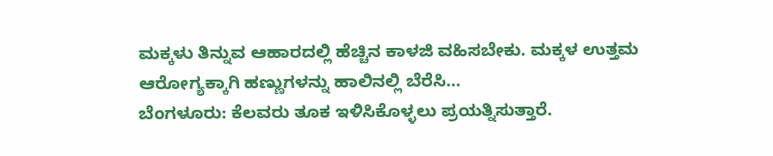ಮಕ್ಕಳು ತಿನ್ನುವ ಆಹಾರದಲ್ಲಿ ಹೆಚ್ಚಿನ ಕಾಳಜಿ ವಹಿಸಬೇಕು. ಮಕ್ಕಳ ಉತ್ತಮ ಆರೋಗ್ಯಕ್ಕಾಗಿ ಹಣ್ಣುಗಳನ್ನು ಹಾಲಿನಲ್ಲಿ ಬೆರೆಸಿ…
ಬೆಂಗಳೂರು: ಕೆಲವರು ತೂಕ ಇಳಿಸಿಕೊಳ್ಳಲು ಪ್ರಯತ್ನಿಸುತ್ತಾರೆ.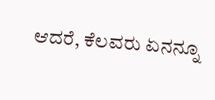ಆದರೆ, ಕೆಲವರು ಏನನ್ನೂ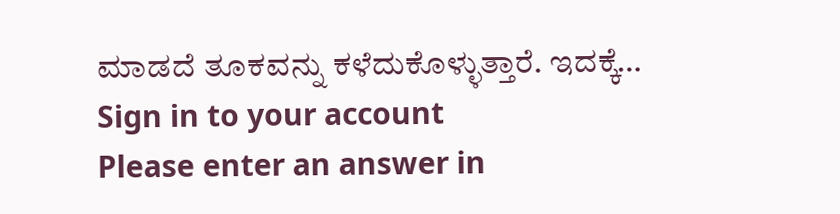ಮಾಡದೆ ತೂಕವನ್ನು ಕಳೆದುಕೊಳ್ಳುತ್ತಾರೆ. ಇದಕ್ಕೆ…
Sign in to your account
Please enter an answer in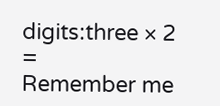digits:three × 2 =
Remember me